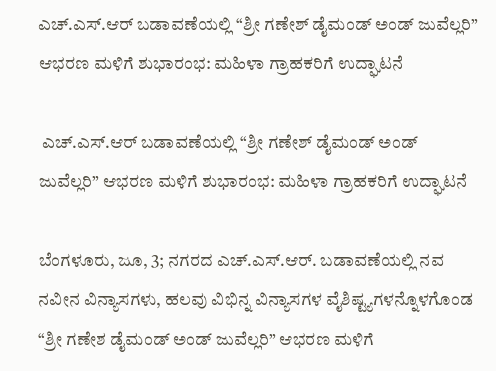ಎಚ್.ಎಸ್.ಆರ್ ಬಡಾವಣೆಯಲ್ಲಿ “ಶ್ರೀ ಗಣೇಶ್ ಡೈಮಂಡ್ ಅಂಡ್ ಜುವೆಲ್ಲರಿ” ಆಭರಣ ಮಳಿಗೆ ಶುಭಾರಂಭ: ಮಹಿಳಾ ಗ್ರಾಹಕರಿಗೆ ಉದ್ಘಾಟನೆ

 ಎಚ್.ಎಸ್.ಆರ್ ಬಡಾವಣೆಯಲ್ಲಿ “ಶ್ರೀ ಗಣೇಶ್ ಡೈಮಂಡ್ ಅಂಡ್ ಜುವೆಲ್ಲರಿ” ಆಭರಣ ಮಳಿಗೆ ಶುಭಾರಂಭ: ಮಹಿಳಾ ಗ್ರಾಹಕರಿಗೆ ಉದ್ಘಾಟನೆ

ಬೆಂಗಳೂರು, ಜೂ, 3; ನಗರದ ಎಚ್.ಎಸ್.ಆರ್. ಬಡಾವಣೆಯಲ್ಲಿ ನವ ನವೀನ ವಿನ್ಯಾಸಗಳು, ಹಲವು ವಿಭಿನ್ನ ವಿನ್ಯಾಸಗಳ ವೈಶಿಷ್ಟ್ಯಗಳನ್ನೊಳಗೊಂಡ “ಶ್ರೀ ಗಣೇಶ ಡೈಮಂಡ್ ಅಂಡ್ ಜುವೆಲ್ಲರಿ” ಆಭರಣ ಮಳಿಗೆ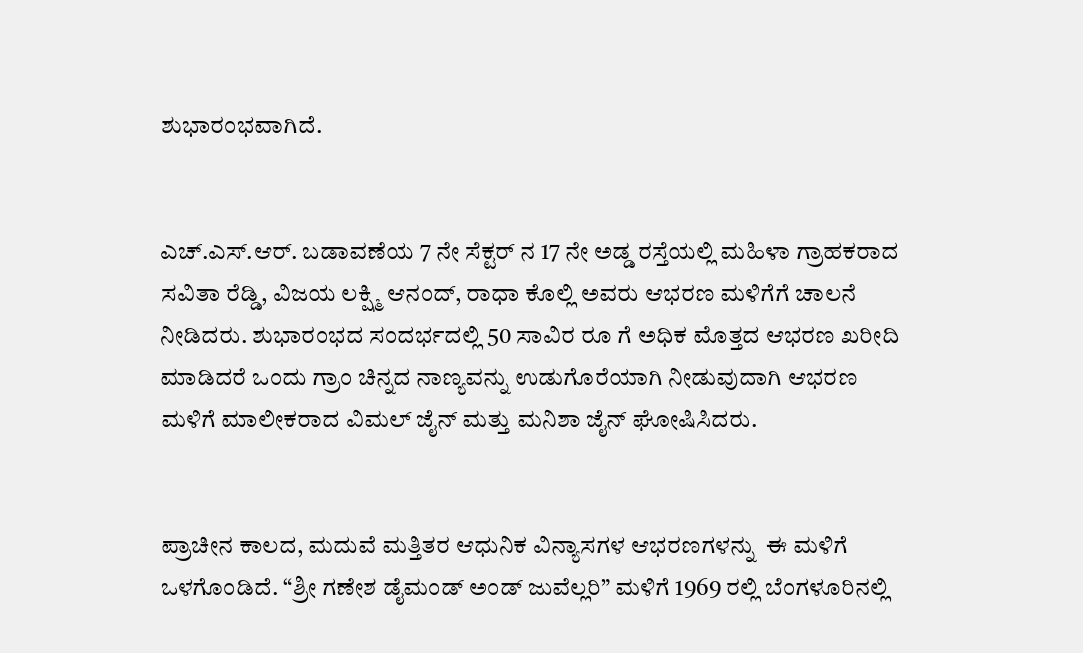ಶುಭಾರಂಭವಾಗಿದೆ.


ಎಚ್.ಎಸ್.ಆರ್. ಬಡಾವಣೆಯ 7 ನೇ ಸೆಕ್ಟರ್ ನ 17 ನೇ ಅಡ್ಡ ರಸ್ತೆಯಲ್ಲಿ ಮಹಿಳಾ ಗ್ರಾಹಕರಾದ ಸವಿತಾ ರೆಡ್ಡಿ, ವಿಜಯ ಲಕ್ಷ್ಮಿ ಆನಂದ್, ರಾಧಾ ಕೊಲ್ಲಿ ಅವರು ಆಭರಣ ಮಳಿಗೆಗೆ ಚಾಲನೆ ನೀಡಿದರು. ಶುಭಾರಂಭದ ಸಂದರ್ಭದಲ್ಲಿ 50 ಸಾವಿರ ರೂ ಗೆ ಅಧಿಕ ಮೊತ್ತದ ಆಭರಣ ಖರೀದಿ ಮಾಡಿದರೆ ಒಂದು ಗ್ರಾಂ ಚಿನ್ನದ ನಾಣ್ಯವನ್ನು ಉಡುಗೊರೆಯಾಗಿ ನೀಡುವುದಾಗಿ ಆಭರಣ ಮಳಿಗೆ ಮಾಲೀಕರಾದ ವಿಮಲ್ ಜೈನ್ ಮತ್ತು ಮನಿಶಾ ಜೈನ್ ಘೋಷಿಸಿದರು.


ಪ್ರಾಚೀನ ಕಾಲದ, ಮದುವೆ ಮತ್ತಿತರ ಆಧುನಿಕ ವಿನ್ಯಾಸಗಳ ಆಭರಣಗಳನ್ನು  ಈ ಮಳಿಗೆ ಒಳಗೊಂಡಿದೆ. “ಶ್ರೀ ಗಣೇಶ ಡೈಮಂಡ್ ಅಂಡ್ ಜುವೆಲ್ಲರಿ” ಮಳಿಗೆ 1969 ರಲ್ಲಿ ಬೆಂಗಳೂರಿನಲ್ಲಿ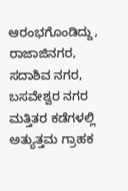ಆರಂಭಗೊಂಡಿದ್ದು, ರಾಜಾಜಿನಗರ, ಸದಾಶಿವ ನಗರ, ಬಸವೇಶ್ವರ ನಗರ ಮತ್ತಿತರ ಕಡೆಗಳಲ್ಲಿ ಅತ್ಯುತ್ತಮ ಗ್ರಾಹಕ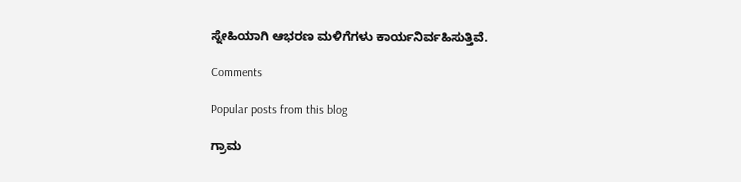ಸ್ನೇಹಿಯಾಗಿ ಆಭರಣ ಮಳಿಗೆಗಳು ಕಾರ್ಯನಿರ್ವಹಿಸುತ್ತಿವೆ.

Comments

Popular posts from this blog

ಗ್ರಾಮ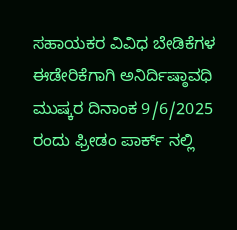ಸಹಾಯಕರ ವಿವಿಧ ಬೇಡಿಕೆಗಳ ಈಡೇರಿಕೆಗಾಗಿ ಅನಿರ್ದಿಷ್ಠಾವಧಿ ಮುಷ್ಕರ ದಿನಾಂಕ 9/6/2025 ರಂದು ಫ್ರೀಡಂ ಪಾರ್ಕ್ ನಲ್ಲಿ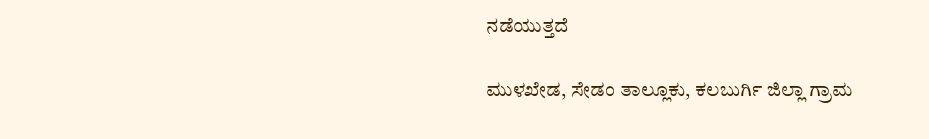ನಡೆಯುತ್ತದೆ

ಮುಳಖೇಡ, ಸೇಡಂ ತಾಲ್ಲೂಕು, ಕಲಬುರ್ಗಿ ಜಿಲ್ಲಾ ಗ್ರಾಮ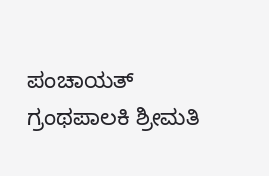ಪಂಚಾಯತ್ ಗ್ರಂಥಪಾಲಕಿ ಶ್ರೀಮತಿ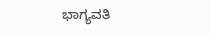ಭಾಗ್ಯವತಿ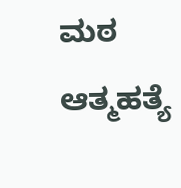ಮಠ ಆತ್ಮಹತ್ಯೆ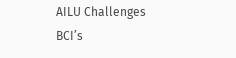AILU Challenges BCI’s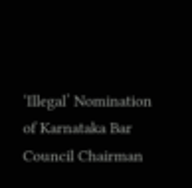‘Illegal’ Nomination of Karnataka Bar Council Chairman